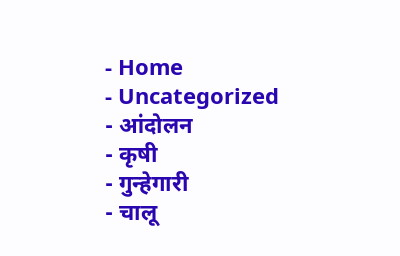- Home
- Uncategorized
- आंदोलन
- कृषी
- गुन्हेगारी
- चालू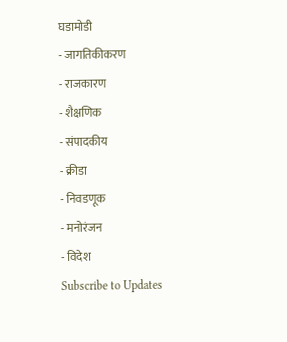घडामोडी
- जागतिकीकरण
- राजकारण
- शैक्षणिक
- संपादकीय
- क्रीडा
- निवडणूक
- मनोरंजन
- विदेश
Subscribe to Updates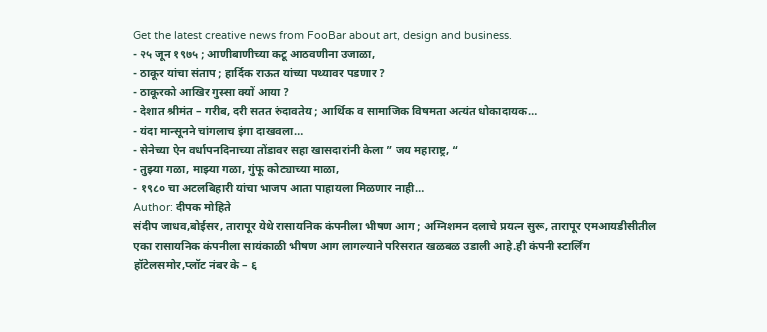Get the latest creative news from FooBar about art, design and business.
- २५ जून १९७५ ; आणीबाणीच्या कटू आठवणीना उजाळा,
- ठाकूर यांचा संताप ; हार्दिक राऊत यांच्या पथ्यावर पडणार ?
- ठाकूरको आखिर गुस्सा क्यों आया ?
- देशात श्रीमंत – गरीब, दरी सतत रुंदावतेय ; आर्थिक व सामाजिक विषमता अत्यंत धोकादायक…
- यंदा मान्सूनने चांगलाच इंगा दाखवला…
- सेनेच्या ऐन वर्धापनदिनाच्या तोंडावर सहा खासदारांनी केला ” जय महाराष्ट्र, “
- तुझ्या गळा, माझ्या गळा, गुंफू कोट्याच्या माळा,
- १९८० चा अटलबिहारी यांचा भाजप आता पाहायला मिळणार नाही…
Author: दीपक मोहिते
संदीप जाधव,बोईसर, तारापूर येथे रासायनिक कंपनीला भीषण आग ; अग्निशमन दलाचे प्रयत्न सुरू, तारापूर एमआयडीसीतील एका रासायनिक कंपनीला सायंकाळी भीषण आग लागल्याने परिसरात खळबळ उडाली आहे.ही कंपनी स्टार्लिंग हॉटेलसमोर,प्लॉट नंबर के – ६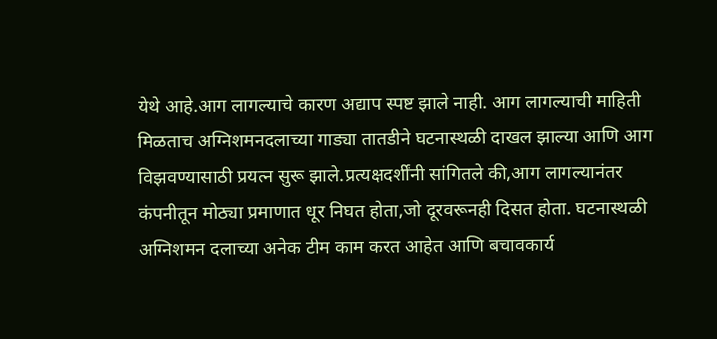येथे आहे.आग लागल्याचे कारण अद्याप स्पष्ट झाले नाही. आग लागल्याची माहिती मिळताच अग्निशमनदलाच्या गाड्या तातडीने घटनास्थळी दाखल झाल्या आणि आग विझवण्यासाठी प्रयत्न सुरू झाले.प्रत्यक्षदर्शींनी सांगितले की,आग लागल्यानंतर कंपनीतून मोठ्या प्रमाणात धूर निघत होता,जो दूरवरूनही दिसत होता. घटनास्थळी अग्निशमन दलाच्या अनेक टीम काम करत आहेत आणि बचावकार्य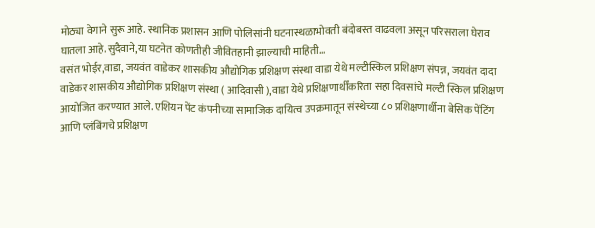मोठ्या वेगाने सुरू आहे. स्थानिक प्रशासन आणि पोलिसांनी घटनास्थळाभोवती बंदोबस्त वाढवला असून परिसराला घेराव घातला आहे.सुदैवाने,या घटनेत कोणतीही जीवितहानी झाल्याची माहिती…
वसंत भोईर,वाडा, जयवंत वाडेकर शासकीय औद्योगिक प्रशिक्षण संस्था वाडा येथे मल्टीस्किल प्रशिक्षण संपन्न, जयवंत दादा वाडेकर शासकीय औद्योगिक प्रशिक्षण संस्था ( आदिवासी ),वाडा येथे प्रशिक्षणार्थींकरिता सहा दिवसांचे मल्टी स्किल प्रशिक्षण आयोजित करण्यात आले. एशियन पेंट कंपनीच्या सामाजिक दायित्व उपक्रमातून संस्थेच्या ८० प्रशिक्षणार्थीना बेसिक पेंटिंग आणि प्लंबिंगचे प्रशिक्षण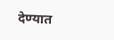देण्यात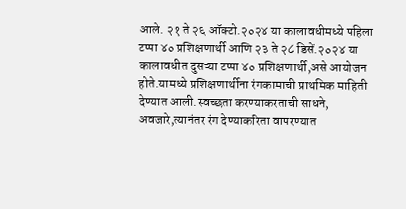आले. २१ ते २६ ऑक्टो.२०२४ या कालावधीमध्ये पहिला टप्पा ४० प्रशिक्षणार्थी आणि २३ ते २८ डिसें.२०२४ या कालावधीत दुसऱ्या टप्पा ४० प्रशिक्षणार्थी,असे आयोजन होते.यामध्ये प्रशिक्षणार्थीना रंगकामाची प्राथमिक माहिती देण्यात आली.स्वच्छता करण्याकरताची साधने, अवजारे,त्यानंतर रंग देण्याकरिता वापरण्यात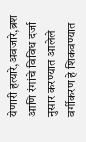येणारी हत्यारे,अवजारे,ब्रश आणि रंगांचे विविध दर्जा नुसार करण्यात आलेले वर्गीकरण हे शिकवण्यात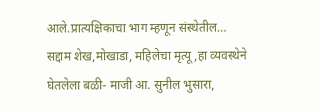आले.प्रात्यक्षिकाचा भाग म्हणून संस्थेतील…
सद्दाम शेख,मोखाडा, महिलेचा मृत्यू,हा व्यवस्थेने घेतलेला बळी- माजी आ. सुनील भुसारा,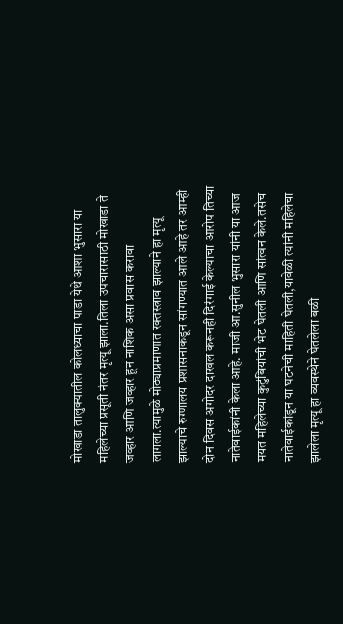मोखाडा तालुक्यातील कोलध्याचा पाडा येथे आशा भुसारा या महिलेच्या प्रसूती नंतर मृत्यू झाला.तिला उपचारासाठी मोखाडा ते जव्हार आणि जव्हार हून नाशिक असा प्रवास करावा लागला.त्यामुळे मोठ्याप्रमाणात रक्तस्त्राव झाल्याने हा मृत्यू झाल्याचे रुग्णालय प्रशासनाकडून सांगण्यात आले आहे तर आम्ही दोन दिवस अगोदर दाखल करूनही दिरंगाई केल्याचा आरोप तिच्या नातेवाईकांनी केला आहे. माजी आ.सुनील भुसारा यांनी या आज मयत महिलेच्या कुटुंबियांची भेट घेतली आणि सांत्वन केले.तसेच नातेवाईकांडून या घटनेची माहिती घेतली,यावेळी त्यांनी महिलेचा झालेला मृत्यू हा व्यवस्थेने घेतलेला बळी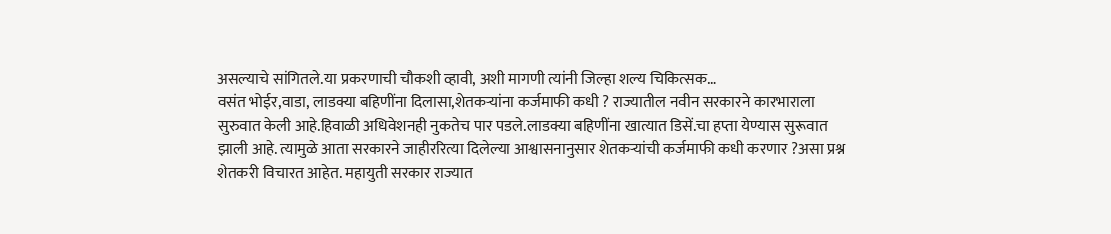असल्याचे सांगितले.या प्रकरणाची चौकशी व्हावी, अशी मागणी त्यांनी जिल्हा शल्य चिकित्सक…
वसंत भोईर,वाडा, लाडक्या बहिणींना दिलासा,शेतकऱ्यांना कर्जमाफी कधी ? राज्यातील नवीन सरकारने कारभाराला सुरुवात केली आहे.हिवाळी अधिवेशनही नुकतेच पार पडले.लाडक्या बहिणींना खात्यात डिसें.चा हप्ता येण्यास सुरूवात झाली आहे. त्यामुळे आता सरकारने जाहीररित्या दिलेल्या आश्वासनानुसार शेतकऱ्यांची कर्जमाफी कधी करणार ?असा प्रश्न शेतकरी विचारत आहेत. महायुती सरकार राज्यात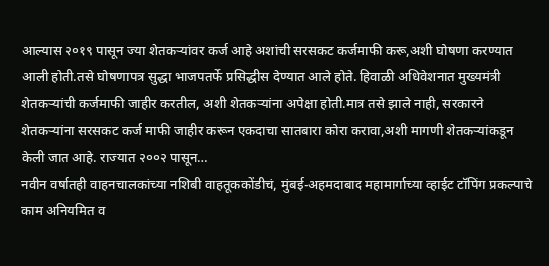आल्यास २०१९ पासून ज्या शेतकऱ्यांवर कर्ज आहे अशांची सरसकट कर्जमाफी करू,अशी घोषणा करण्यात आली होती.तसे घोषणापत्र सुद्धा भाजपतर्फे प्रसिद्धीस देण्यात आले होते. हिवाळी अधिवेशनात मुख्यमंत्री शेतकऱ्यांची कर्जमाफी जाहीर करतील, अशी शेतकऱ्यांना अपेक्षा होती.मात्र तसे झाले नाही, सरकारने शेतकऱ्यांना सरसकट कर्ज माफी जाहीर करून एकदाचा सातबारा कोरा करावा,अशी मागणी शेतकऱ्यांकडून केली जात आहे. राज्यात २००२ पासून…
नवीन वर्षातही वाहनचालकांच्या नशिबी वाहतूककोंडीचं, मुंबई-अहमदाबाद महामार्गाच्या व्हाईट टॉपिंग प्रकल्पाचे काम अनियमित व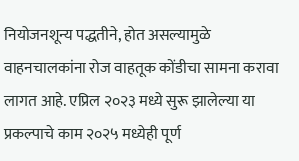नियोजनशून्य पद्धतीने, होत असल्यामुळे वाहनचालकांना रोज वाहतूक कोंडीचा सामना करावा लागत आहे. एप्रिल २०२३ मध्ये सुरू झालेल्या या प्रकल्पाचे काम २०२५ मध्येही पूर्ण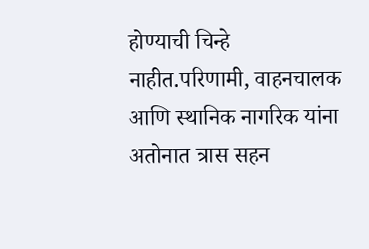होण्याची चिन्हे नाहीत.परिणामी, वाहनचालक आणि स्थानिक नागरिक यांना अतोनात त्रास सहन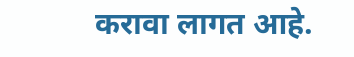करावा लागत आहे.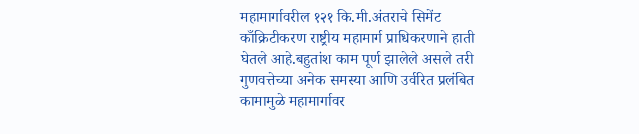महामार्गावरील १२१ कि.मी.अंतराचे सिमेंट काँक्रिटीकरण राष्ट्रीय महामार्ग प्राधिकरणाने हाती घेतले आहे.बहुतांश काम पूर्ण झालेले असले तरी गुणवत्तेच्या अनेक समस्या आणि उर्वरित प्रलंबित कामामुळे महामार्गावर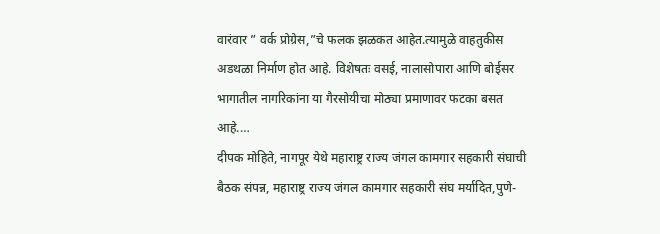वारंवार ” वर्क प्रोग्रेस,”चे फलक झळकत आहेत.त्यामुळे वाहतुकीस अडथळा निर्माण होत आहे. विशेषतः वसई, नालासोपारा आणि बोईसर भागातील नागरिकांना या गैरसोयीचा मोठ्या प्रमाणावर फटका बसत आहे.…
दीपक मोहिते, नागपूर येथे महाराष्ट्र राज्य जंगल कामगार सहकारी संघाची बैठक संपन्न, महाराष्ट्र राज्य जंगल कामगार सहकारी संघ मर्यादित,पुणे-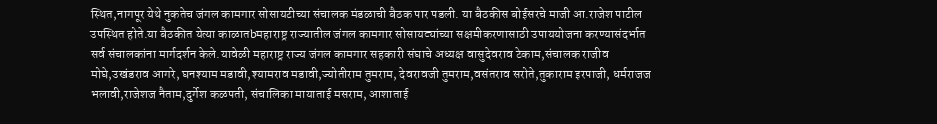स्थित,नागपूर येथे नुकतेच जंगल कामगार सोसायटीच्या संचालक मंडळाची बैठक पार पडली. या बैठकीस बोईसरचे माजी आ.राजेश पाटील उपस्थित होते.या बैठकीत येत्या काळातbमहाराष्ट्र राज्यातील जंगल कामगार सोसायट्यांच्या सक्षमीकरणासाठी उपाययोजना करण्यासंदर्भात सर्व संचालकांना मार्गदर्शन केले.यावेळी महाराष्ट्र राज्य जंगल कामगार सहकारी संघाचे अध्यक्ष वासुदेवराव टेकाम,संचालक राजीव मोघे,उखंडराव आगरे, घनश्याम मडावी,श्यामराव मडावी,ज्योतीराम तुमराम, देवरावजी तुमराम,वसंतराव सरोते,तुकाराम इरपाजी, धर्मराजज भलावी,राजेशज नैताम,दुर्गेश कळपती, संचालिका मायाताई मसराम, आशाताई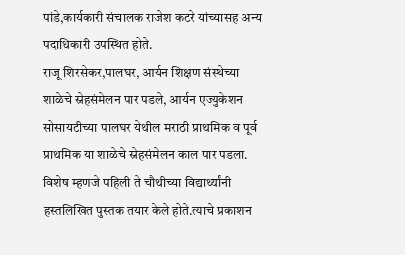पांडे,कार्यकारी संचालक राजेश कटरे यांच्यासह अन्य पदाधिकारी उपस्थित होते.
राजू शिरसेकर,पालघर, आर्यन शिक्षण संस्थेच्या शाळेचे स्नेहसंमेलन पार पडले, आर्यन एज्युकेशन सोसायटीच्या पालघर येथील मराठी प्राथमिक व पूर्व प्राथमिक या शाळेचे स्नेहसंमेलन काल पार पडला. विशेष म्हणजे पहिली ते चौथीच्या विद्यार्थ्यांनी हस्तलिखित पुस्तक तयार केले होते.त्याचे प्रकाशन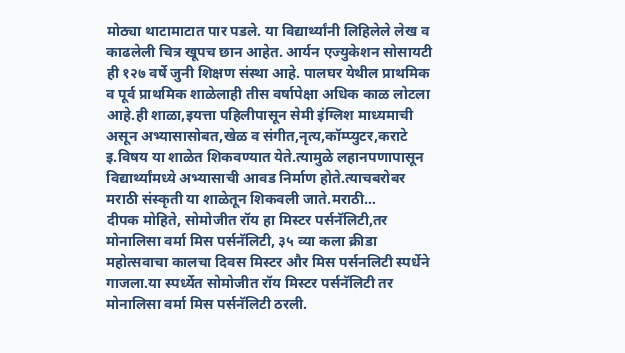मोठ्या थाटामाटात पार पडले. या विद्यार्थ्यांनी लिहिलेले लेख व काढलेली चित्र खूपच छान आहेत. आर्यन एज्युकेशन सोसायटी ही १२७ वर्षे जुनी शिक्षण संस्था आहे. पालघर येथील प्राथमिक व पूर्व प्राथमिक शाळेलाही तीस वर्षापेक्षा अधिक काळ लोटला आहे.ही शाळा,इयत्ता पहिलीपासून सेमी इंग्लिश माध्यमाची असून अभ्यासासोबत,खेळ व संगीत,नृत्य,कॉम्प्युटर,कराटे इ.विषय या शाळेत शिकवण्यात येते.त्यामुळे लहानपणापासून विद्यार्थ्यांमध्ये अभ्यासाची आवड निर्माण होते.त्याचबरोबर मराठी संस्कृती या शाळेतून शिकवली जाते.मराठी…
दीपक मोहिते, सोमोजीत रॉय हा मिस्टर पर्सनॅलिटी,तर मोनालिसा वर्मा मिस पर्सनॅलिटी, ३५ व्या कला क्रीडा महोत्सवाचा कालचा दिवस मिस्टर और मिस पर्सनलिटी स्पर्धेने गाजला.या स्पर्ध्येत सोमोजीत रॉय मिस्टर पर्सनॅलिटी तर मोनालिसा वर्मा मिस पर्सनॅलिटी ठरली.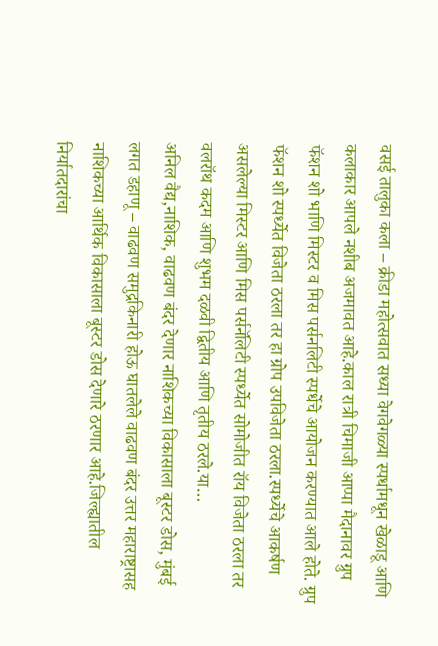वसई तालुका कला – क्रीडा महोत्सवात सध्या वेगवेगळ्या स्पर्धामधून खेळाडू आणि कलाकार आपले नशीब अजमावत आहे.काल रात्री चिमाजी आप्पा मैदानावर ग्रुप फॅशन शो भाणि मिस्टर व मिस पर्सनलिटी स्पर्धेचे आयोजन करण्यात आले होते. ग्रुप फॅशन शो स्पर्ध्येत विजेता ठरला तर हा ग्रोप उपविजेता ठरला.स्पर्ध्येचे आकर्षण असलेल्या मिस्टर आणि मिस पर्सनॅलिटी स्पर्ध्येत सोमोजीत रॉय विजेता ठरला तर वलरॉथ कदम आणि शुभम दळवी द्वितीय आणि तृतीय ठरले.या…
अनिल वैद्य,नाशिक, वाढवण बंदर देणार नाशिकच्या विकासाला बूस्टर डोस, मुंबई लगत डहाणू – वाढवण समुद्रकिनारी होऊ घातलेले वाढवण बंदर उत्तर महाराष्ट्रासह नाशिकच्या आर्थिक विकासाला बूस्टर डोस देणारे ठरणार आहे.जिल्ह्यातील निर्यातदारांचा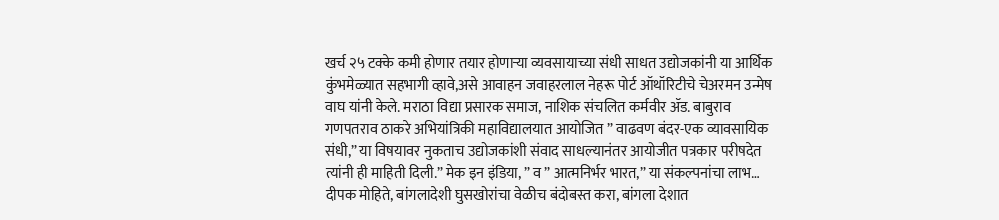खर्च २५ टक्के कमी होणार तयार होणाऱ्या व्यवसायाच्या संधी साधत उद्योजकांनी या आर्थिक कुंभमेळ्यात सहभागी व्हावे,असे आवाहन जवाहरलाल नेहरू पोर्ट ऑथॉरिटीचे चेअरमन उन्मेष वाघ यांनी केले. मराठा विद्या प्रसारक समाज, नाशिक संचलित कर्मवीर ॲड. बाबुराव गणपतराव ठाकरे अभियांत्रिकी महाविद्यालयात आयोजित ” वाढवण बंदर-एक व्यावसायिक संधी,” या विषयावर नुकताच उद्योजकांशी संवाद साधल्यानंतर आयोजीत पत्रकार परीषदेत त्यांनी ही माहिती दिली.” मेक इन इंडिया, ” व ” आत्मनिर्भर भारत,” या संकल्पनांचा लाभ…
दीपक मोहिते, बांगलादेशी घुसखोरांचा वेळीच बंदोबस्त करा, बांगला देशात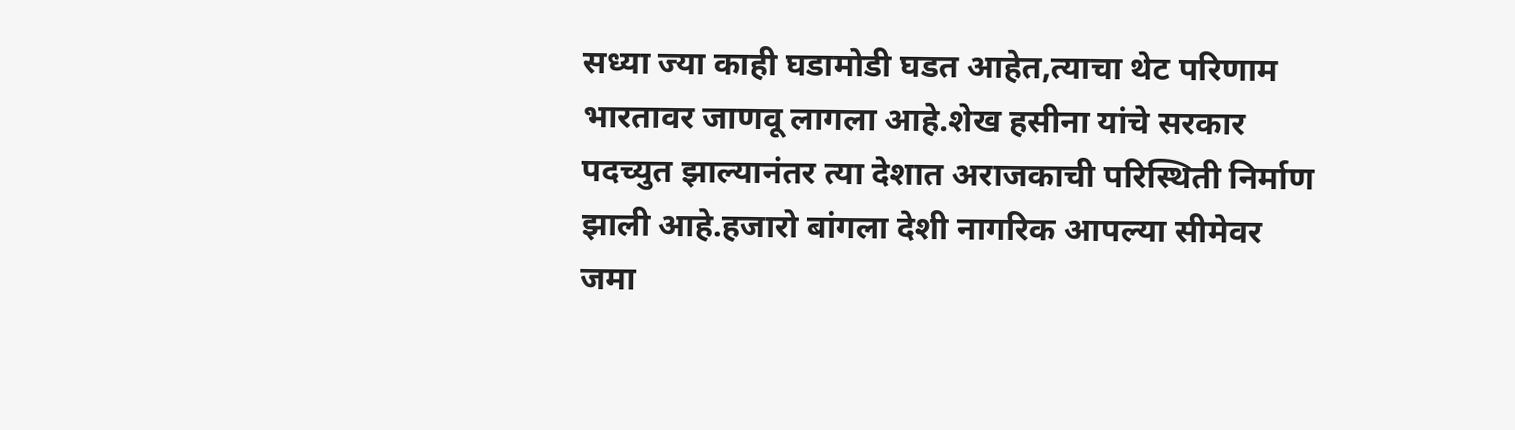सध्या ज्या काही घडामोडी घडत आहेत,त्याचा थेट परिणाम भारतावर जाणवू लागला आहे.शेख हसीना यांचे सरकार पदच्युत झाल्यानंतर त्या देशात अराजकाची परिस्थिती निर्माण झाली आहे.हजारो बांगला देशी नागरिक आपल्या सीमेवर जमा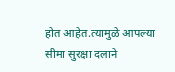होत आहेत.त्यामुळे आपल्या सीमा सुरक्षा दलाने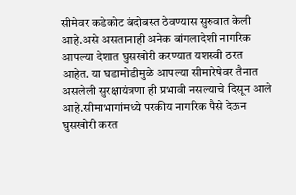सीमेवर कडेकोट बंदोबस्त ठेवण्यास सुरुवात केली आहे.असे असतानाही अनेक बांगलादेशी नागरिक आपल्या देशात घुसखोरी करण्यात यशस्वी ठरत आहेत. या घडामोडीमुळे आपल्या सीमारेषेवर तैनात असलेली सुरक्षायंत्रणा ही प्रभावी नसल्याचे दिसून आले आहे.सीमाभागांमध्ये परकीय नागरिक पैसे देऊन घुसखोरी करत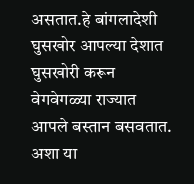असतात.हे बांगलादेशी घुसखोर आपल्या देशात घुसखोरी करून वेगवेगळ्या राज्यात आपले बस्तान बसवतात. अशा या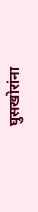घुसखोरांना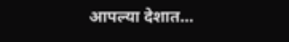आपल्या देशात…